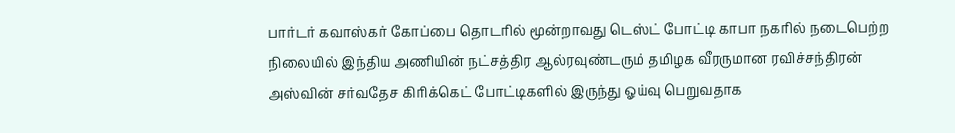பார்டர் கவாஸ்கர் கோப்பை தொடரில் மூன்றாவது டெஸ்ட் போட்டி காபா நகரில் நடைபெற்ற நிலையில் இந்திய அணியின் நட்சத்திர ஆல்ரவுண்டரும் தமிழக வீரருமான ரவிச்சந்திரன் அஸ்வின் சர்வதேச கிரிக்கெட் போட்டிகளில் இருந்து ஓய்வு பெறுவதாக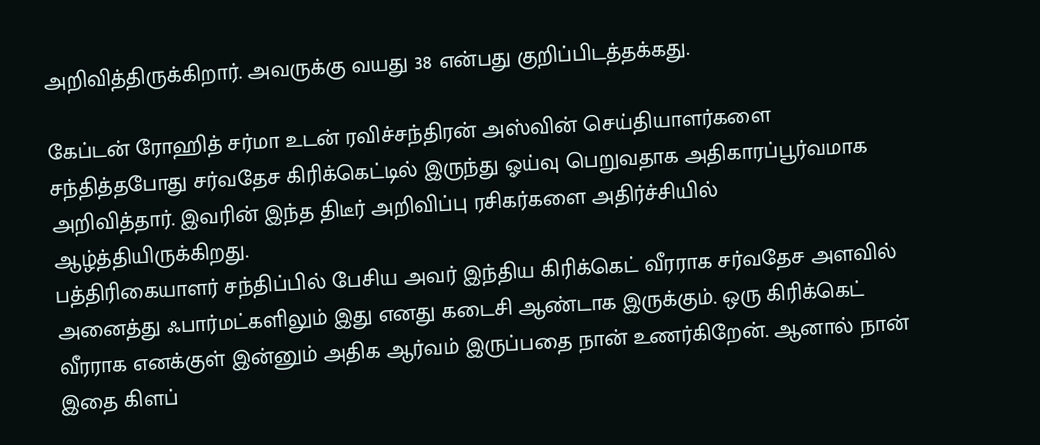அறிவித்திருக்கிறார். அவருக்கு வயது 38 என்பது குறிப்பிடத்தக்கது.

கேப்டன் ரோஹித் சர்மா உடன் ரவிச்சந்திரன் அஸ்வின் செய்தியாளர்களை சந்தித்தபோது சர்வதேச கிரிக்கெட்டில் இருந்து ஓய்வு பெறுவதாக அதிகாரப்பூர்வமாக அறிவித்தார். இவரின் இந்த திடீர் அறிவிப்பு ரசிகர்களை அதிர்ச்சியில் ஆழ்த்தியிருக்கிறது.
பத்திரிகையாளர் சந்திப்பில் பேசிய அவர் இந்திய கிரிக்கெட் வீரராக சர்வதேச அளவில் அனைத்து ஃபார்மட்களிலும் இது எனது கடைசி ஆண்டாக இருக்கும். ஒரு கிரிக்கெட் வீரராக எனக்குள் இன்னும் அதிக ஆர்வம் இருப்பதை நான் உணர்கிறேன். ஆனால் நான் இதை கிளப்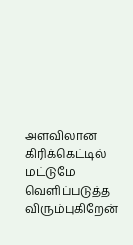அளவிலான கிரிக்கெட்டில் மட்டுமே வெளிப்படுத்த விரும்புகிறேன்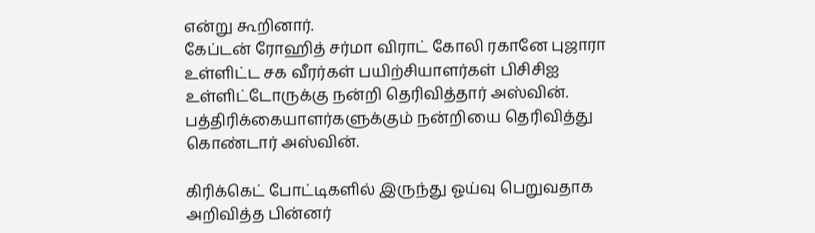என்று கூறினார்.
கேப்டன் ரோஹித் சர்மா விராட் கோலி ரகானே புஜாரா உள்ளிட்ட சக வீரர்கள் பயிற்சியாளர்கள் பிசிசிஐ உள்ளிட்டோருக்கு நன்றி தெரிவித்தார் அஸ்வின். பத்திரிக்கையாளர்களுக்கும் நன்றியை தெரிவித்து கொண்டார் அஸ்வின்.

கிரிக்கெட் போட்டிகளில் இருந்து ஓய்வு பெறுவதாக அறிவித்த பின்னர்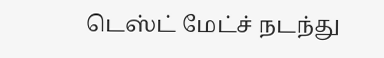டெஸ்ட் மேட்ச் நடந்து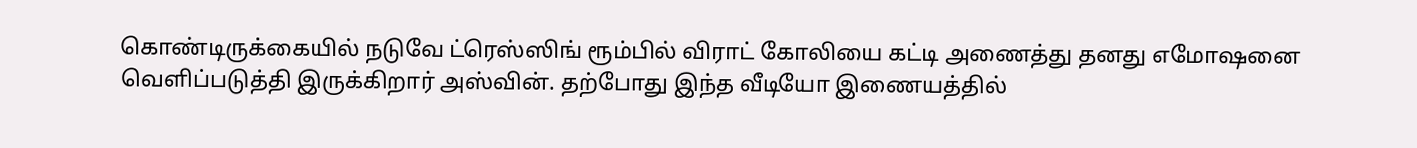கொண்டிருக்கையில் நடுவே ட்ரெஸ்ஸிங் ரூம்பில் விராட் கோலியை கட்டி அணைத்து தனது எமோஷனை வெளிப்படுத்தி இருக்கிறார் அஸ்வின். தற்போது இந்த வீடியோ இணையத்தில்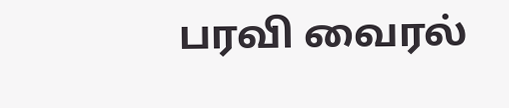பரவி வைரல்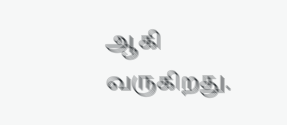ஆகி வருகிறது.